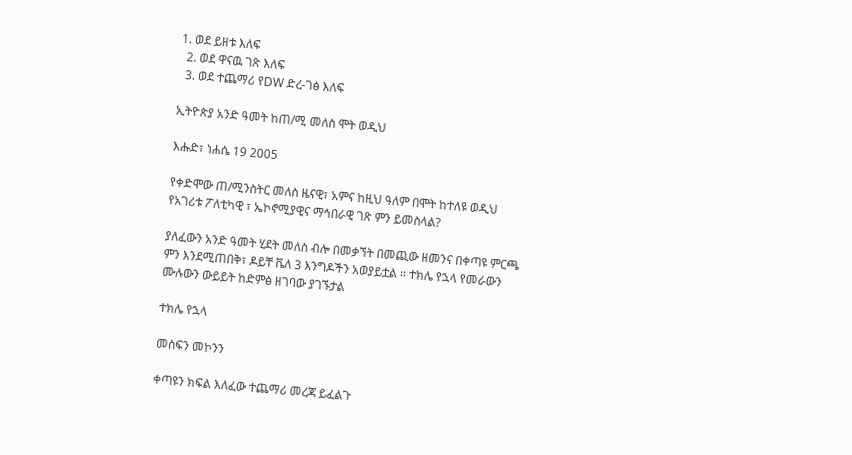1. ወደ ይዘቱ እለፍ
  2. ወደ ዋናዉ ገጽ እለፍ
  3. ወደ ተጨማሪ የDW ድረ-ገፅ እለፍ

ኢትዮጵያ አንድ ዓመት ከጠ/ሚ መለስ ሞት ወዲህ

እሑድ፣ ነሐሴ 19 2005

የቀድሞው ጠ/ሚንስትር መለስ ዜናዊ፣ አምና ከዚህ ዓለም በሞት ከተለዩ ወዲህ የአገሪቱ ፖለቲካዊ ፣ ኤኮኖሚያዊና ማኅበራዊ ገጽ ምን ይመስላል?

ያለፈውን አንድ ዓመት ሂደት መለስ ብሎ በመቃኘት በመጪው ዘመንና በቀጣዩ ምርጫ ምን እንደሚጠበቅ፣ ዶይቸ ቬለ 3 እንግዶችን አወያይቷል ። ተክሌ የኋላ የመራውን ሙሉውን ውይይት ከድምፅ ዘገባው ያገኙታል

ተክሌ የኋላ

መስፍን መኮንን

ቀጣዩን ክፍል እለፈው ተጨማሪ መረጃ ይፈልጉ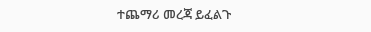ተጨማሪ መረጃ ይፈልጉ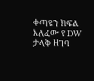ቀጣዩን ክፍል እለፈው የ DW ታላቅ ዘገባ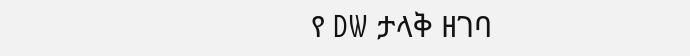የ DW ታላቅ ዘገባ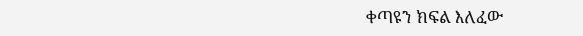ቀጣዩን ክፍል እለፈው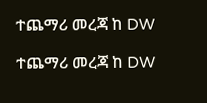ተጨማሪ መረጃ ከ DW

ተጨማሪ መረጃ ከ DW